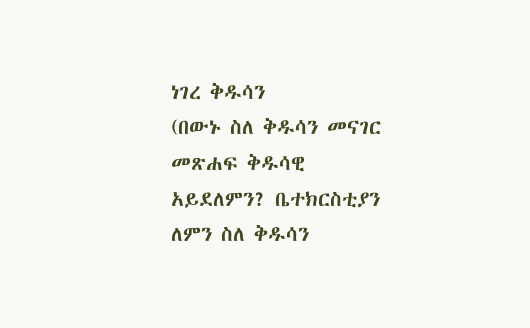ነገረ ቅዱሳን
(በውኑ ስለ ቅዱሳን መናገር መጽሐፍ ቅዱሳዊ አይደለምን? ቤተክርስቲያን ለምን ስለ ቅዱሳን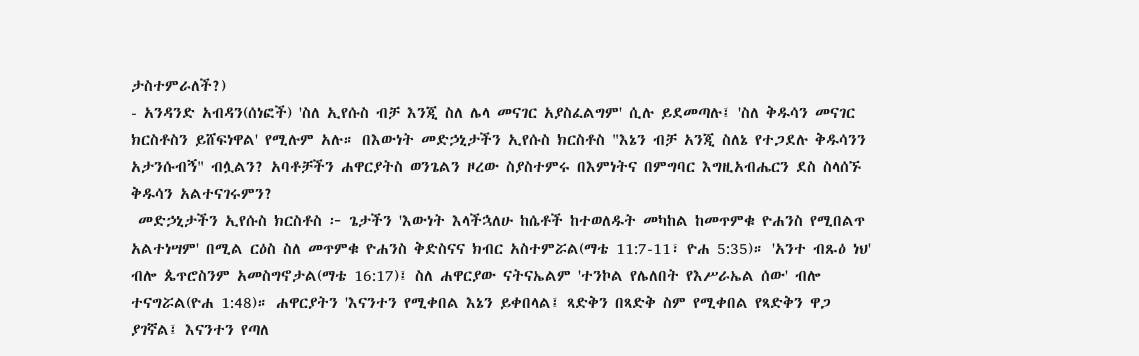ታስተምራለች?)
- አንዳንድ አብዳን(ሰነፎች) 'ስለ ኢየሱስ ብቻ እንጂ ስለ ሌላ መናገር አያስፈልግም' ሲሉ ይደመጣሉ፤ 'ስለ ቅዱሳን መናገር ክርስቶስን ይሸፍነዋል' የሚሉም አሉ። በእውነት መድኃኒታችን ኢየሱስ ክርስቶስ "እኔን ብቻ አንጂ ስለኔ የተጋደሉ ቅዱሳንን አታንሱብኝ" ብሏልን? አባቶቻችን ሐዋርያትስ ወንጌልን ዞረው ስያስተምሩ በእምነትና በምግባር እግዚአብሔርን ደስ ስላሰኙ ቅዱሳን አልተናገሩምን?
 መድኃኒታችን ኢየሱስ ክርስቶስ ፦ ጌታችን 'እውነት እላችኋለሁ ከሴቶች ከተወለዱት መካከል ከመጥምቁ ዮሐንስ የሚበልጥ አልተነሣም' በሚል ርዕስ ስለ መጥምቁ ዮሐንስ ቅድስናና ክብር አስተምሯል(ማቴ 11:7-11፣ ዮሐ 5:35)። 'አንተ ብጹዕ ነህ' ብሎ ጴጥሮስንም አመስግኖታል(ማቴ 16:17)፤ ስለ ሐዋርያው ናትናኤልም 'ተንኮል የሌለበት የእሥራኤል ሰው' ብሎ ተናግሯል(ዮሐ 1:48)። ሐዋርያትን 'እናንተን የሚቀበል እኔን ይቀበላል፤ ጻድቅን በጻድቅ ስም የሚቀበል የጻድቅን ዋጋ ያገኛል፤ እናንተን የጣለ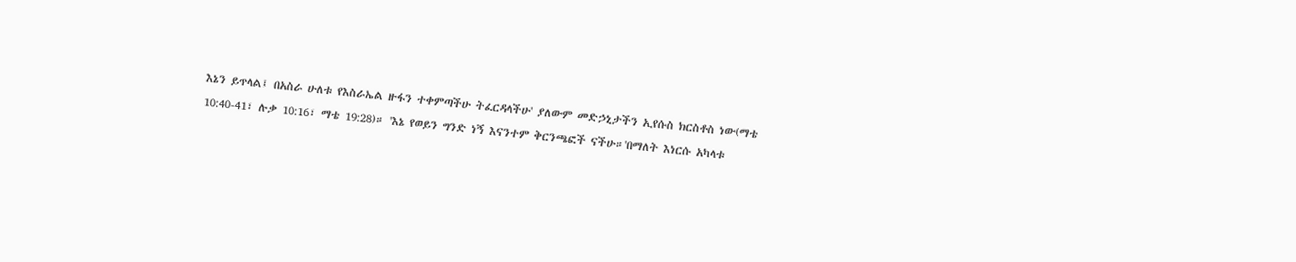እኔን ይጥላል፤ በአስራ ሁለቱ የእስራኤል ዙፋን ተቀምጣችሁ ትፈርዳላችሁ' ያለውም መድኃኒታችን ኢየሱስ ክርስቶስ ነው(ማቴ 10:40-41፣ ሉቃ 10:16፣ ማቴ 19:28)። 'እኔ የወይን ግንድ ነኝ እናንተም ቅርንጫፎች ናችሁ።'በማለት እነርሱ አካላቱ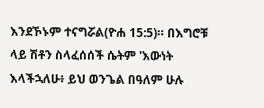እንደኾኑም ተናግሯል(ዮሐ 15:5)። በእግሮቹ ላይ ሽቶን ስላፈሰሰች ሴትም 'እውነት እላችኋለሁ፥ ይህ ወንጌል በዓለም ሁሉ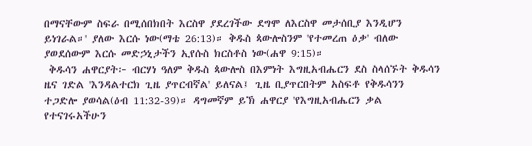በማናቸውም ስፍራ በሚሰበክበት እርስዋ ያደረገችው ደግሞ ለእርስዋ መታሰቢያ እንዲሆን ይነገራል።' ያለው እርሱ ነው(ማቴ 26:13)። ቅዱስ ጳውሎስንም 'የተመረጠ ዕቃ' ብለው ያወደሰውም እርሱ መድኃኒታችን ኢየሱስ ክርስቶስ ነው(ሐዋ 9:15)።
 ቅዱሳን ሐዋርያት፦ ብርሃነ ዓለም ቅዱስ ጳውሎስ በእምነት እግዚአብሔርን ደስ ስላሰኙት ቅዱሳን ዜና ገድል 'እንዳልተርክ ጊዜ ያጥርብኛል' ይለናል፤ ጊዜ ቢያጥርበትም አስፍቶ የቅዱሳንን ተጋድሎ ያወሳል(ዕብ 11:32-39)። ዳግመኛም ይኽ ሐዋርያ 'የእግዚአብሔርን ቃል የተናገሩአችሁን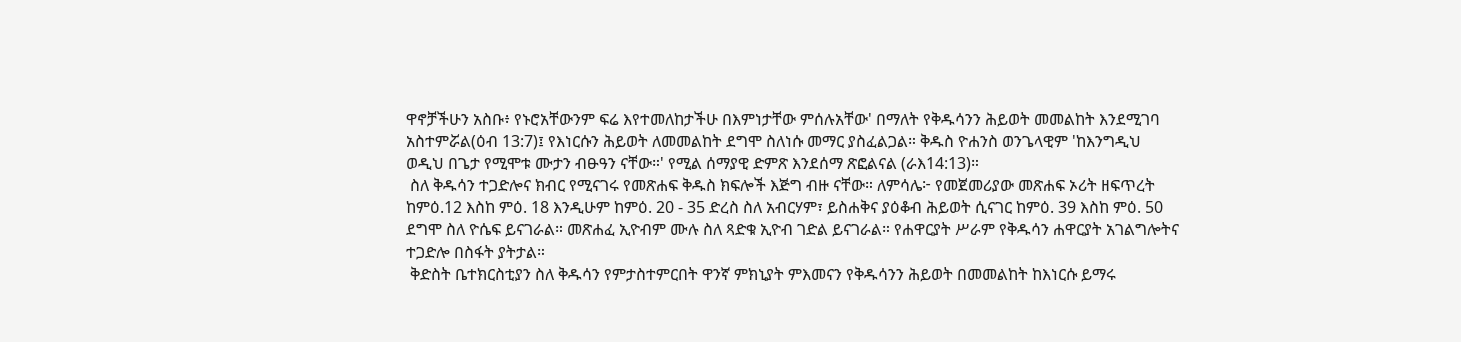ዋኖቻችሁን አስቡ፥ የኑሮአቸውንም ፍሬ እየተመለከታችሁ በእምነታቸው ምሰሉአቸው' በማለት የቅዱሳንን ሕይወት መመልከት እንደሚገባ አስተምሯል(ዕብ 13:7)፤ የእነርሱን ሕይወት ለመመልከት ደግሞ ስለነሱ መማር ያስፈልጋል። ቅዱስ ዮሐንስ ወንጌላዊም 'ከእንግዲህ ወዲህ በጌታ የሚሞቱ ሙታን ብፁዓን ናቸው።' የሚል ሰማያዊ ድምጽ እንደሰማ ጽፎልናል (ራእ14:13)።
 ስለ ቅዱሳን ተጋድሎና ክብር የሚናገሩ የመጽሐፍ ቅዱስ ክፍሎች እጅግ ብዙ ናቸው። ለምሳሌ፦ የመጀመሪያው መጽሐፍ ኦሪት ዘፍጥረት ከምዕ.12 እስከ ምዕ. 18 እንዲሁም ከምዕ. 20 - 35 ድረስ ስለ አብርሃም፣ ይስሐቅና ያዕቆብ ሕይወት ሲናገር ከምዕ. 39 እስከ ምዕ. 50 ደግሞ ስለ ዮሴፍ ይናገራል። መጽሐፈ ኢዮብም ሙሉ ስለ ጻድቁ ኢዮብ ገድል ይናገራል። የሐዋርያት ሥራም የቅዱሳን ሐዋርያት አገልግሎትና ተጋድሎ በስፋት ያትታል።
 ቅድስት ቤተክርስቲያን ስለ ቅዱሳን የምታስተምርበት ዋንኛ ምክኒያት ምእመናን የቅዱሳንን ሕይወት በመመልከት ከእነርሱ ይማሩ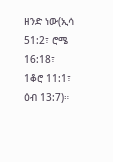ዘንድ ነው(ኢሳ 51:2፣ ሮሜ 16:18፣ 1ቆሮ 11:1፣ ዕብ 13:7)።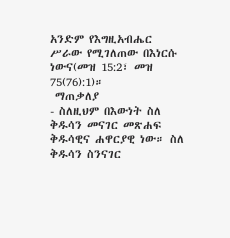አንድም የእግዚአብሔር ሥራው የሚገለጠው በእነርሱ ነውና(መዝ 15:2፣ መዝ 75(76):1)።
 ማጠቃለያ
- ስለዚህም በእውነት ስለ ቅዱሳን መናገር መጽሐፍ ቅዱሳዊና ሐዋርያዊ ነው። ስለ ቅዱሳን ስንናገር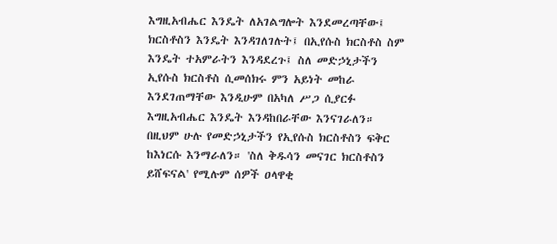እግዚአብሔር እንዴት ለአገልግሎት እንደመረጣቸው፤ ክርስቶስን እንዴት እንዳገለገሉት፤ በኢየሱስ ክርስቶስ ስም እንዴት ተአምራትን እንዳደረጉ፤ ስለ መድኃኒታችን ኢየሱስ ክርስቶስ ሲመሰክሩ ምን አይነት መከራ እንደገጠማቸው እንዲሁም በአካለ ሥጋ ሲያርፉ እግዚአብሔር እንዴት እንዳከበራቸው እንናገራለን። በዚህም ሁሉ የመድኃኒታችን የኢየሱስ ክርስቶስን ፍቅር ከእነርሱ እንማራለን። 'ስለ ቅዱሳን መናገር ክርስቶስን ይሸፍናል' የሚሉም ሰዎች ዐላዋቂ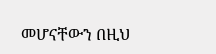መሆናቸውን በዚህ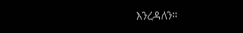እንረዳለን።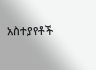አስተያየቶች